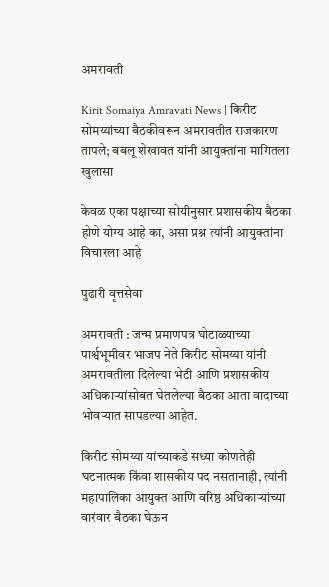अमरावती

Kirit Somaiya Amravati News | किरीट सोमय्यांच्या बैठकीवरून अमरावतीत राजकारण तापले; बबलू शेखावत यांनी आयुक्तांना मागितला खुलासा

केवळ एका पक्षाच्या सोयीनुसार प्रशासकीय बैठका होणे योग्य आहे का, असा प्रश्न त्यांनी आयुक्तांना विचारला आहे

पुढारी वृत्तसेवा

अमरावती : जन्म प्रमाणपत्र घोटाळ्याच्या पार्श्वभूमीवर भाजप नेते किरीट सोमय्या यांनी अमरावतीला दिलेल्या भेटी आणि प्रशासकीय अधिकाऱ्यांसोबत घेतलेल्या बैठका आता वादाच्या भोवऱ्यात सापडल्या आहेत.

किरीट सोमय्या यांच्याकडे सध्या कोणतेही घटनात्मक किंवा शासकीय पद नसतानाही, त्यांनी महापालिका आयुक्त आणि वरिष्ठ अधिकाऱ्यांच्या वारंवार बैठका घेऊन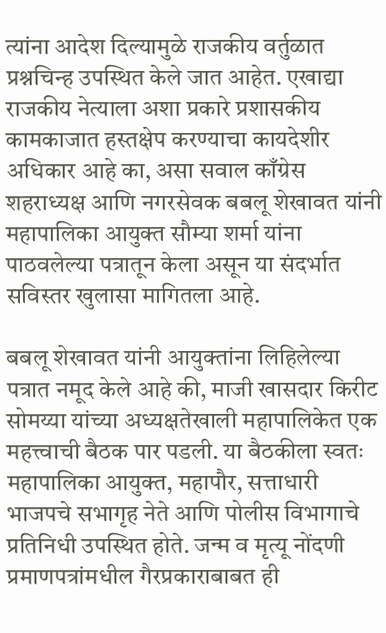त्यांना आदेश दिल्यामुळे राजकीय वर्तुळात प्रश्नचिन्ह उपस्थित केले जात आहेत. एखाद्या राजकीय नेत्याला अशा प्रकारे प्रशासकीय कामकाजात हस्तक्षेप करण्याचा कायदेशीर अधिकार आहे का, असा सवाल काँग्रेस शहराध्यक्ष आणि नगरसेवक बबलू शेखावत यांनी महापालिका आयुक्त सौम्या शर्मा यांना पाठवलेल्या पत्रातून केला असून या संदर्भात सविस्तर खुलासा मागितला आहे.

बबलू शेखावत यांनी आयुक्तांना लिहिलेल्या पत्रात नमूद केले आहे की, माजी खासदार किरीट सोमय्या यांच्या अध्यक्षतेखाली महापालिकेत एक महत्त्वाची बैठक पार पडली. या बैठकीला स्वतः महापालिका आयुक्त, महापौर, सत्ताधारी भाजपचे सभागृह नेते आणि पोलीस विभागाचे प्रतिनिधी उपस्थित होते. जन्म व मृत्यू नोंदणी प्रमाणपत्रांमधील गैरप्रकाराबाबत ही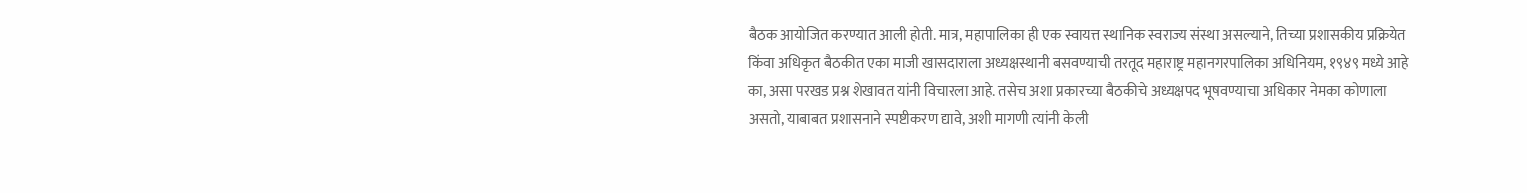बैठक आयोजित करण्यात आली होती. मात्र, महापालिका ही एक स्वायत्त स्थानिक स्वराज्य संस्था असल्याने, तिच्या प्रशासकीय प्रक्रियेत किंवा अधिकृत बैठकीत एका माजी खासदाराला अध्यक्षस्थानी बसवण्याची तरतूद महाराष्ट्र महानगरपालिका अधिनियम, १९४९ मध्ये आहे का, असा परखड प्रश्न शेखावत यांनी विचारला आहे. तसेच अशा प्रकारच्या बैठकीचे अध्यक्षपद भूषवण्याचा अधिकार नेमका कोणाला असतो, याबाबत प्रशासनाने स्पष्टीकरण द्यावे, अशी मागणी त्यांनी केली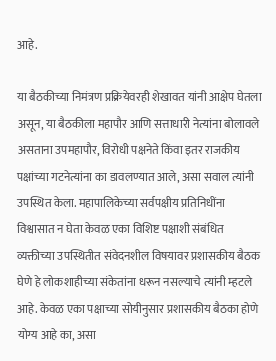आहे.

या बैठकीच्या निमंत्रण प्रक्रियेवरही शेखावत यांनी आक्षेप घेतला असून, या बैठकीला महापौर आणि सत्ताधारी नेत्यांना बोलावले असताना उपमहापौर, विरोधी पक्षनेते किंवा इतर राजकीय पक्षांच्या गटनेत्यांना का डावलण्यात आले, असा सवाल त्यांनी उपस्थित केला. महापालिकेच्या सर्वपक्षीय प्रतिनिधींना विश्वासात न घेता केवळ एका विशिष्ट पक्षाशी संबंधित व्यक्तीच्या उपस्थितीत संवेदनशील विषयावर प्रशासकीय बैठक घेणे हे लोकशाहीच्या संकेतांना धरून नसल्याचे त्यांनी म्हटले आहे. केवळ एका पक्षाच्या सोयीनुसार प्रशासकीय बैठका होणे योग्य आहे का, असा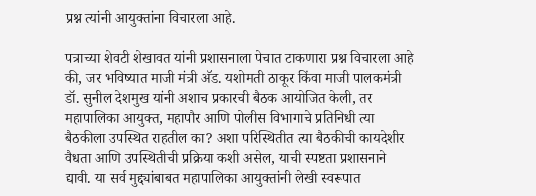प्रश्न त्यांनी आयुक्तांना विचारला आहे.

पत्राच्या शेवटी शेखावत यांनी प्रशासनाला पेचात टाकणारा प्रश्न विचारला आहे की, जर भविष्यात माजी मंत्री अ‍ॅड. यशोमती ठाकूर किंवा माजी पालकमंत्री डॉ. सुनील देशमुख यांनी अशाच प्रकारची बैठक आयोजित केली, तर महापालिका आयुक्त, महापौर आणि पोलीस विभागाचे प्रतिनिधी त्या बैठकीला उपस्थित राहतील का? अशा परिस्थितीत त्या बैठकीची कायदेशीर वैधता आणि उपस्थितीची प्रक्रिया कशी असेल, याची स्पष्टता प्रशासनाने द्यावी. या सर्व मुद्द्यांबाबत महापालिका आयुक्तांनी लेखी स्वरूपात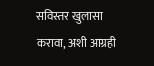सविस्तर खुलासा करावा, अशी आग्रही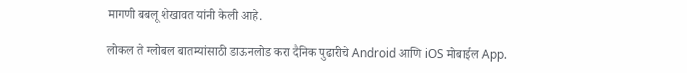मागणी बबलू शेखावत यांनी केली आहे.

लोकल ते ग्लोबल बातम्यांसाठी डाऊनलोड करा दैनिक पुढारीचे Android आणि iOS मोबाईल App.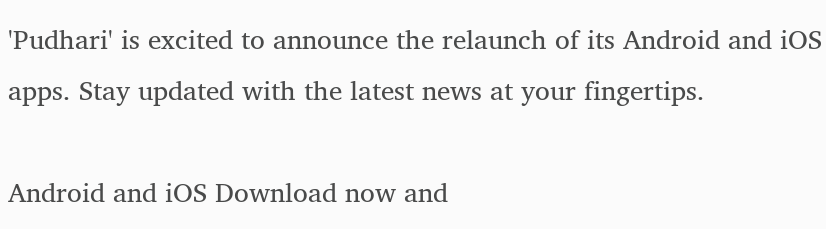'Pudhari' is excited to announce the relaunch of its Android and iOS apps. Stay updated with the latest news at your fingertips.

Android and iOS Download now and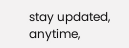stay updated, anytime,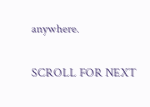anywhere.

SCROLL FOR NEXT